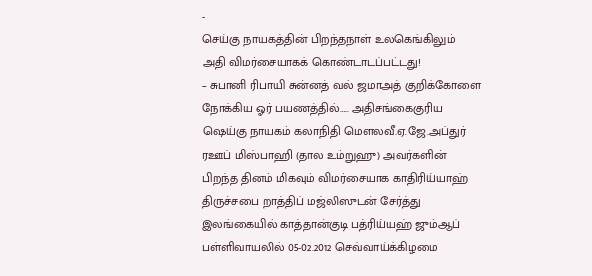-
செய்கு நாயகத்தின் பிறந்தநாள் உலகெங்கிலும் அதி விமர்சையாகக் கொண்டாடப்பட்டது!
– சுபானி ரிபாயி சுன்னத் வல் ஜமாஅத் குறிக்கோளை நோக்கிய ஓர் பயணத்தில்….. அதிசங்கைகுரிய ஷெய்கு நாயகம் கலாநிதி மௌலவீ.ஏ.ஜே.அப்துர் ரஊப் மிஸ்பாஹி (தால உம்றுஹு) அவர்களின் பிறந்த தினம் மிகவும் விமர்சையாக காதிரிய்யாஹ் திருச்சபை றாத்திப் மஜ்லிஸுடன் சேர்த்து இலங்கையில் காத்தான்குடி பத்ரிய்யஹ் ஜும்ஆப் பள்ளிவாயலில் 05-02.2012 செவ்வாய்க்கிழமை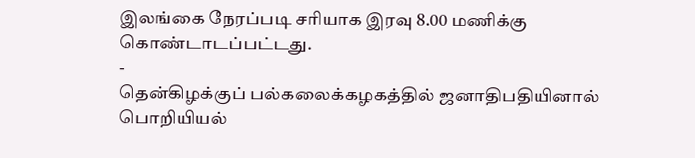இலங்கை நேரப்படி சரியாக இரவு 8.00 மணிக்கு கொண்டாடப்பட்டது.
-
தென்கிழக்குப் பல்கலைக்கழகத்தில் ஜனாதிபதியினால் பொறியியல்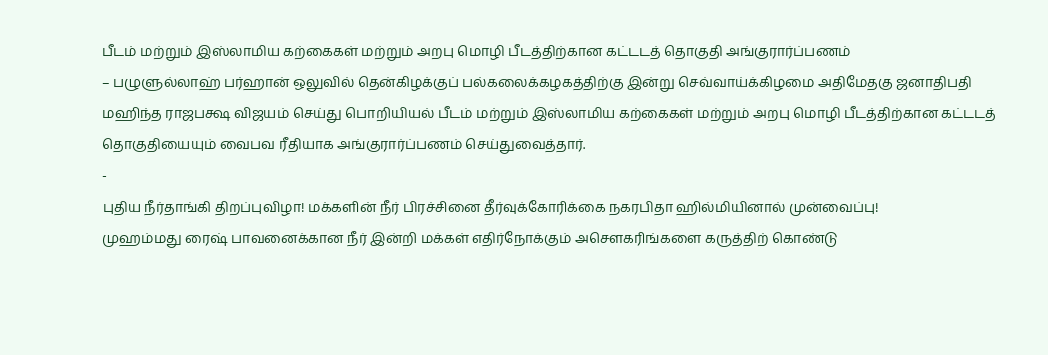பீடம் மற்றும் இஸ்லாமிய கற்கைகள் மற்றும் அறபு மொழி பீடத்திற்கான கட்டடத் தொகுதி அங்குரார்ப்பணம்
– பழுளுல்லாஹ் பர்ஹான் ஒலுவில் தென்கிழக்குப் பல்கலைக்கழகத்திற்கு இன்று செவ்வாய்க்கிழமை அதிமேதகு ஜனாதிபதி மஹிந்த ராஜபக்ஷ விஜயம் செய்து பொறியியல் பீடம் மற்றும் இஸ்லாமிய கற்கைகள் மற்றும் அறபு மொழி பீடத்திற்கான கட்டடத் தொகுதியையும் வைபவ ரீதியாக அங்குரார்ப்பணம் செய்துவைத்தார்.
-
புதிய நீர்தாங்கி திறப்புவிழா! மக்களின் நீர் பிரச்சினை தீர்வுக்கோரிக்கை நகரபிதா ஹில்மியினால் முன்வைப்பு!
முஹம்மது ரைஷ் பாவனைக்கான நீர் இன்றி மக்கள் எதிர்நோக்கும் அசௌகரிங்களை கருத்திற் கொண்டு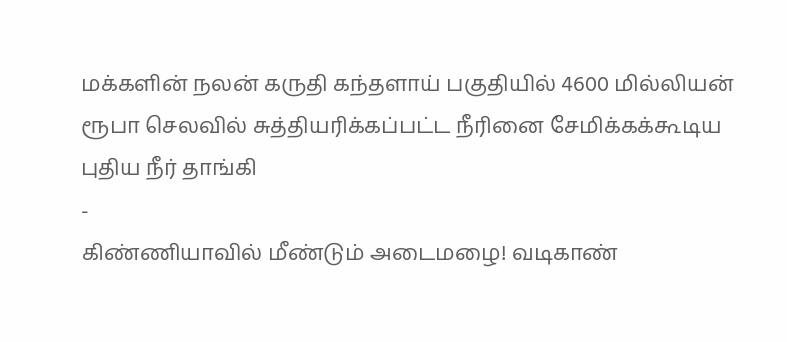மக்களின் நலன் கருதி கந்தளாய் பகுதியில் 4600 மில்லியன் ரூபா செலவில் சுத்தியரிக்கப்பட்ட நீரினை சேமிக்கக்கூடிய புதிய நீர் தாங்கி
-
கிண்ணியாவில் மீண்டும் அடைமழை! வடிகாண்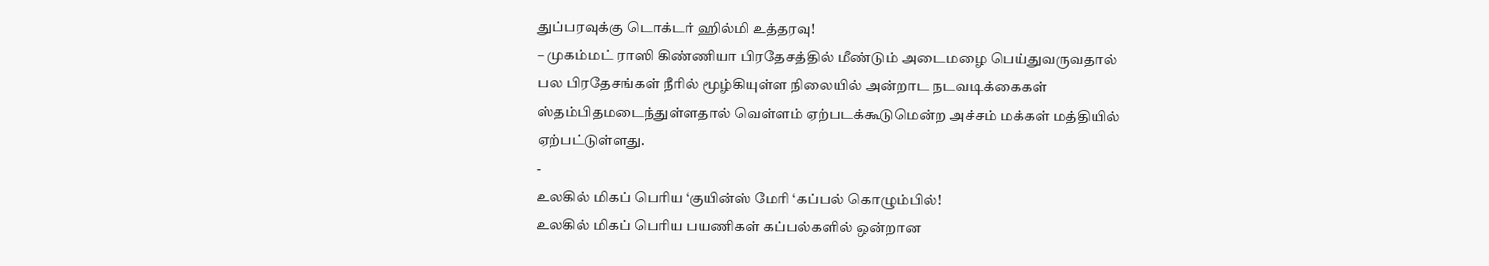துப்பரவுக்கு டொக்டர் ஹில்மி உத்தரவு!
– முகம்மட் ராஸி கிண்ணியா பிரதேசத்தில் மீண்டும் அடைமழை பெய்துவருவதால் பல பிரதேசங்கள் நீரில் மூழ்கியுள்ள நிலையில் அன்றாட நடவடிக்கைகள் ஸ்தம்பிதமடைந்துள்ளதால் வெள்ளம் ஏற்படக்கூடுமென்ற அச்சம் மக்கள் மத்தியில் ஏற்பட்டுள்ளது.
-
உலகில் மிகப் பெரிய ‘குயின்ஸ் மேரி ‘கப்பல் கொழும்பில்!
உலகில் மிகப் பெரிய பயணிகள் கப்பல்களில் ஒன்றான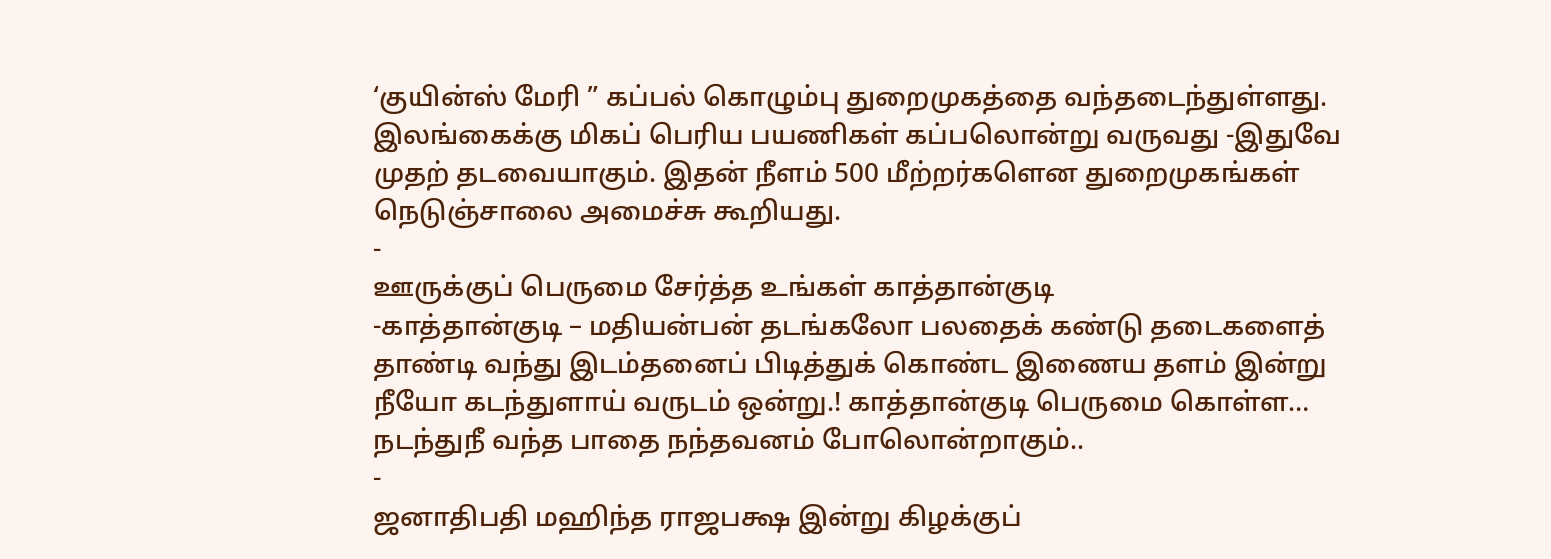‘குயின்ஸ் மேரி ” கப்பல் கொழும்பு துறைமுகத்தை வந்தடைந்துள்ளது. இலங்கைக்கு மிகப் பெரிய பயணிகள் கப்பலொன்று வருவது -இதுவே முதற் தடவையாகும். இதன் நீளம் 500 மீற்றர்களென துறைமுகங்கள் நெடுஞ்சாலை அமைச்சு கூறியது.
-
ஊருக்குப் பெருமை சேர்த்த உங்கள் காத்தான்குடி
-காத்தான்குடி – மதியன்பன் தடங்கலோ பலதைக் கண்டு தடைகளைத் தாண்டி வந்து இடம்தனைப் பிடித்துக் கொண்ட இணைய தளம் இன்று நீயோ கடந்துளாய் வருடம் ஒன்று.! காத்தான்குடி பெருமை கொள்ள… நடந்துநீ வந்த பாதை நந்தவனம் போலொன்றாகும்..
-
ஜனாதிபதி மஹிந்த ராஜபக்ஷ இன்று கிழக்குப்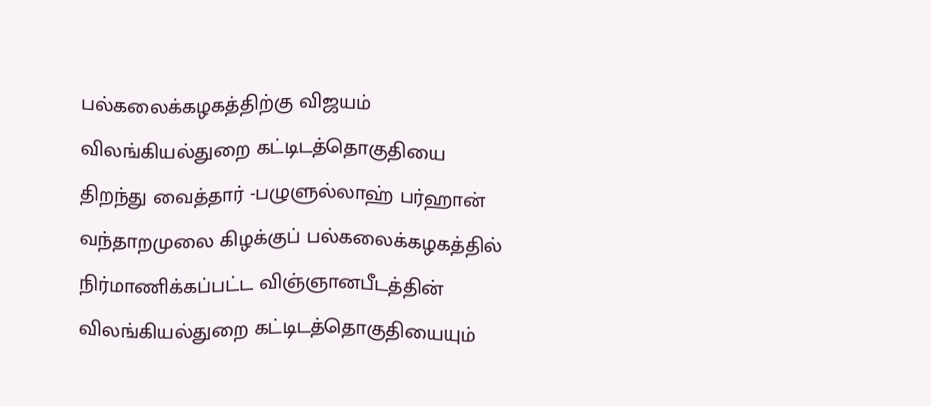பல்கலைக்கழகத்திற்கு விஜயம்
விலங்கியல்துறை கட்டிடத்தொகுதியை திறந்து வைத்தார் -பழுளுல்லாஹ் பர்ஹான் வந்தாறமுலை கிழக்குப் பல்கலைக்கழகத்தில் நிர்மாணிக்கப்பட்ட விஞ்ஞானபீடத்தின் விலங்கியல்துறை கட்டிடத்தொகுதியையும்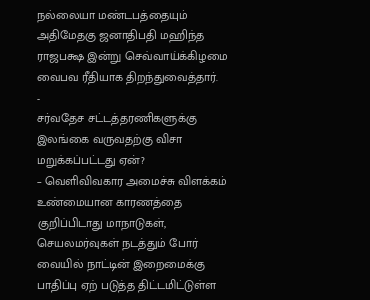நல்லையா மண்டபத்தையும் அதிமேதகு ஜனாதிபதி மஹிந்த ராஜபக்ஷ இன்று செவ்வாய்க்கிழமை வைபவ ரீதியாக திறந்துவைத்தார்.
-
சர்வதேச சட்டத்தரணிகளுக்கு இலங்கை வருவதற்கு விசா மறுக்கப்பட்டது ஏன்?
– வெளிவிவகார அமைச்சு விளக்கம் உண்மையான காரணத்தை குறிப்பிடாது மாநாடுகள், செயலமர்வுகள் நடத்தும் போர் வையில் நாட்டின் இறைமைக்கு பாதிப்பு ஏற் படுத்த திட்டமிட்டுள்ள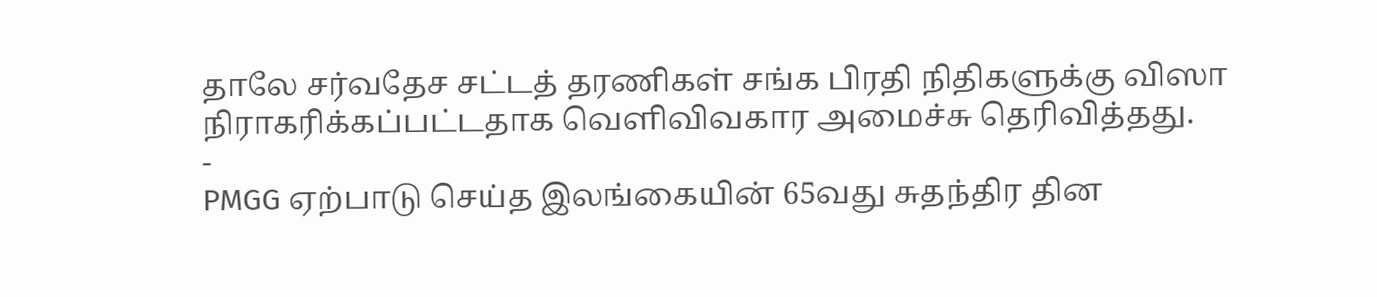தாலே சர்வதேச சட்டத் தரணிகள் சங்க பிரதி நிதிகளுக்கு விஸா நிராகரிக்கப்பட்டதாக வெளிவிவகார அமைச்சு தெரிவித்தது.
-
PMGG ஏற்பாடு செய்த இலங்கையின் 65வது சுதந்திர தின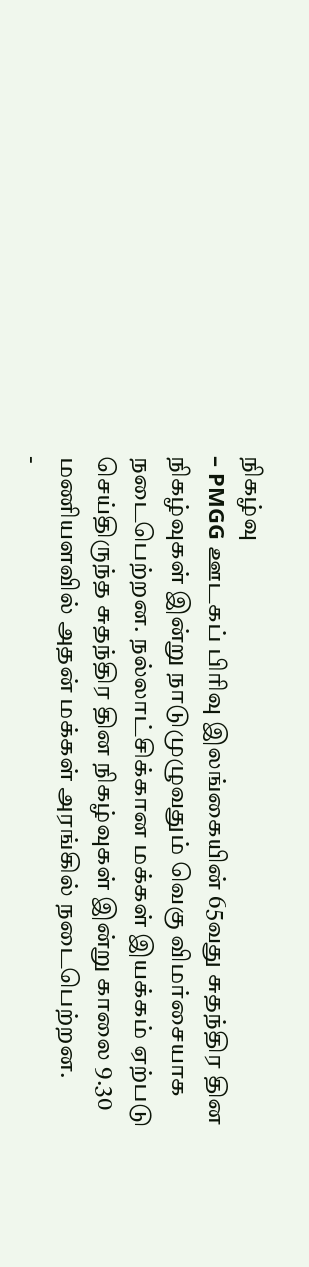நிகழ்வு
– PMGG ஊடகப் பிரிவு இலங்கையின் 65வது சுதந்திர தின நிகழ்வுகள் இன்று நாடுமுழுவதும் வெகு விமர்சையாக நடைபெற்றன. நல்லாட்சிக்கான மக்கள் இயக்கம் ஏற்படு செய்திருந்த சுதந்திர தின நிகழ்வுகள் இன்று காலை 9.30 மணியளவில் அதன் மக்கள் அரங்கில் நடைபெற்றன.
-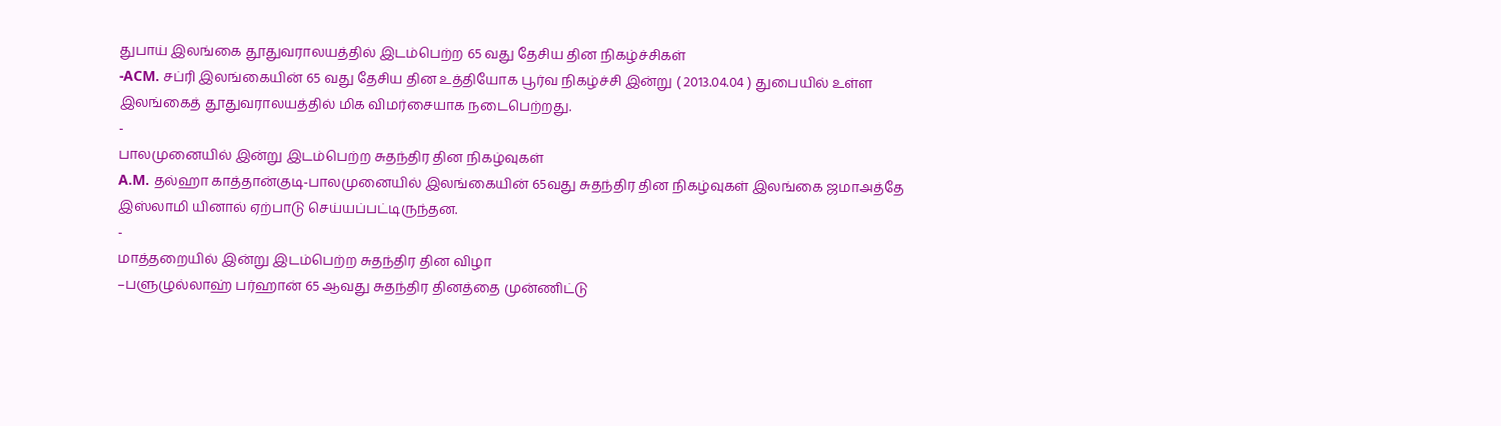துபாய் இலங்கை தூதுவராலயத்தில் இடம்பெற்ற 65 வது தேசிய தின நிகழ்ச்சிகள்
-ACM. சப்ரி இலங்கையின் 65 வது தேசிய தின உத்தியோக பூர்வ நிகழ்ச்சி இன்று ( 2013.04.04 ) துபையில் உள்ள இலங்கைத் தூதுவராலயத்தில் மிக விமர்சையாக நடைபெற்றது.
-
பாலமுனையில் இன்று இடம்பெற்ற சுதந்திர தின நிகழ்வுகள்
A.M. தல்ஹா காத்தான்குடி-பாலமுனையில் இலங்கையின் 65வது சுதந்திர தின நிகழ்வுகள் இலங்கை ஜமாஅத்தே இஸ்லாமி யினால் ஏற்பாடு செய்யப்பட்டிருந்தன.
-
மாத்தறையில் இன்று இடம்பெற்ற சுதந்திர தின விழா
–பளுழுல்லாஹ் பர்ஹான் 65 ஆவது சுதந்திர தினத்தை முன்ணிட்டு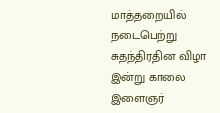மாத்தறையில் நடைபெற்று சுதந்திரதின விழா இன்று காலை இளைஞர்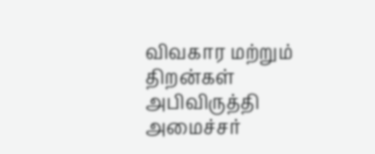விவகார மற்றும் திறன்கள் அபிவிருத்தி அமைச்சர்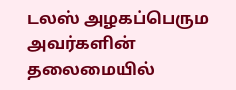டலஸ் அழகப்பெரும அவர்களின் தலைமையில்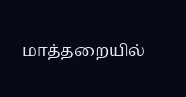மாத்தறையில்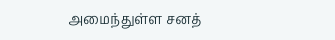அமைந்துள்ள சனத்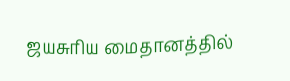ஜயசுரிய மைதானத்தில்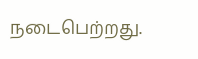நடைபெற்றது.